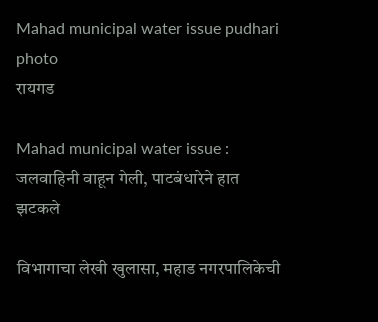Mahad municipal water issue pudhari photo
रायगड

Mahad municipal water issue : जलवाहिनी वाहून गेली, पाटबंधारेने हात झटकले

विभागाचा लेखी खुलासा, महाड नगरपालिकेची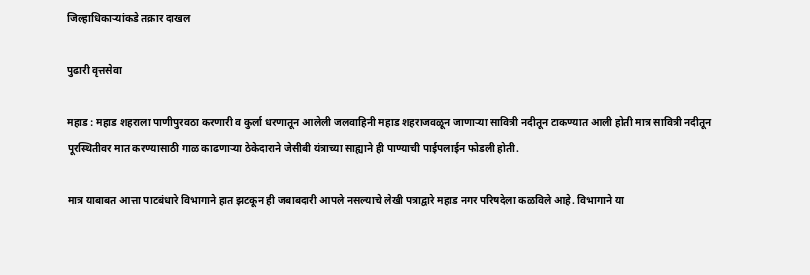जिल्हाधिकाऱ्यांकडे तक्रार दाखल

पुढारी वृत्तसेवा

महाड : महाड शहराला पाणीपुरवठा करणारी व कुर्ला धरणातून आलेली जलवाहिनी महाड शहराजवळून जाणाऱ्या सावित्री नदीतून टाकण्यात आली होती मात्र सावित्री नदीतून पूरस्थितीवर मात करण्यासाठी गाळ काढणाऱ्या ठेकेदाराने जेसीबी यंत्राच्या साह्याने ही पाण्याची पाईपलाईन फोडली होती.

मात्र याबाबत आत्ता पाटबंधारे विभागाने हात झटकून ही जबाबदारी आपले नसल्याचे लेखी पत्राद्वारे महाड नगर परिषदेला कळविले आहे. विभागाने या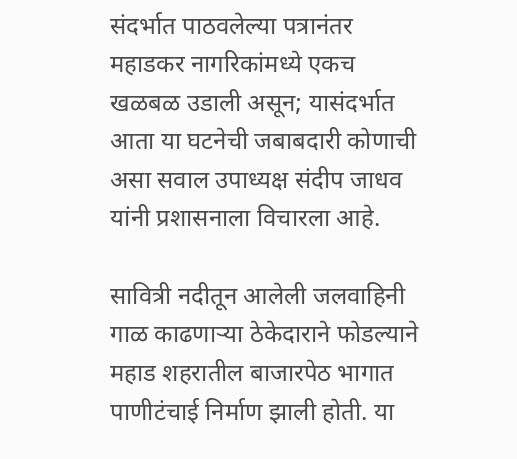संदर्भात पाठवलेल्या पत्रानंतर महाडकर नागरिकांमध्ये एकच खळबळ उडाली असून; यासंदर्भात आता या घटनेची जबाबदारी कोणाची असा सवाल उपाध्यक्ष संदीप जाधव यांनी प्रशासनाला विचारला आहे.

सावित्री नदीतून आलेली जलवाहिनी गाळ काढणाऱ्या ठेकेदाराने फोडल्याने महाड शहरातील बाजारपेठ भागात पाणीटंचाई निर्माण झाली होती. या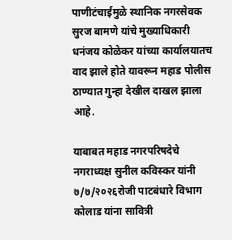पाणीटंचाईमुळे स्थानिक नगरसेवक सुरज बामणे यांचे मुख्याधिकारी धनंजय कोळेकर यांच्या कार्यालयातच वाद झाले होते यावरून महाड पोलीस ठाण्यात गुन्हा देखील दाखल झाला आहे.

याबाबत महाड नगरपरिषदेचे नगराध्यक्ष सुनील कविस्कर यांनी ७/७/२०२६रोजी पाटबंधारे विभाग कोलाड यांना सावित्री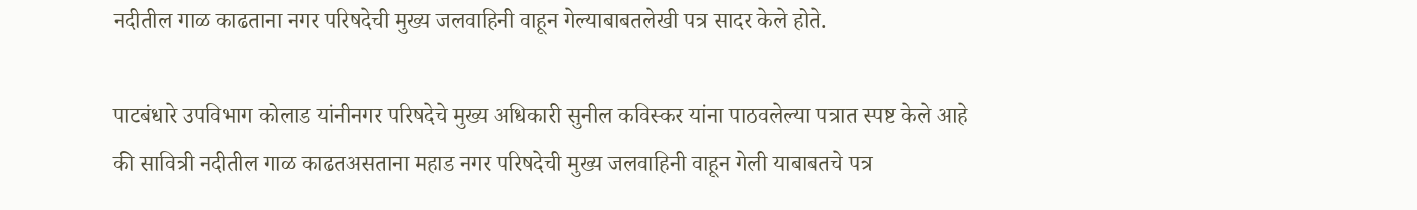नदीतील गाळ काढताना नगर परिषदेची मुख्य जलवाहिनी वाहून गेल्याबाबतलेखी पत्र सादर केले होते.

पाटबंधारे उपविभाग कोलाड यांनीनगर परिषदेचे मुख्य अधिकारी सुनील कविस्कर यांना पाठवलेल्या पत्रात स्पष्ट केले आहे की सावित्री नदीतील गाळ काढतअसताना महाड नगर परिषदेची मुख्य जलवाहिनी वाहून गेली याबाबतचे पत्र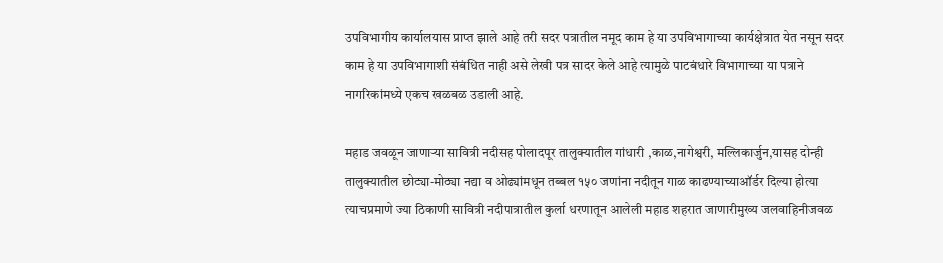उपविभागीय कार्यालयास प्राप्त झाले आहे तरी सदर पत्रातील नमूद काम हे या उपविभागाच्या कार्यक्षेत्रात येत नसून सदर काम हे या उपविभागाशी संबंधित नाही असे लेखी पत्र सादर केले आहे त्यामुळे पाटबंधारे विभागाच्या या पत्राने नागरिकांमध्ये एकच खळबळ उडाली आहे.

महाड जवळून जाणाऱ्या सावित्री नदीसह पोलादपूर तालुक्यातील गांधारी ,काळ,नागेश्वरी, मल्लिकार्जुन,यासह दोन्ही तालुक्यातील छोट्या-मोठ्या नद्या व ओढ्यांमधून तब्बल १५० जणांना नदीतून गाळ काढण्याच्याऑर्डर दिल्या होत्या त्याचप्रमाणे ज्या ठिकाणी सावित्री नदीपात्रातील कुर्ला धरणातून आलेली महाड शहरात जाणारीमुख्य जलवाहिनीजवळ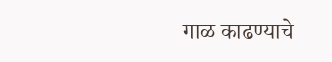गाळ काढण्याचे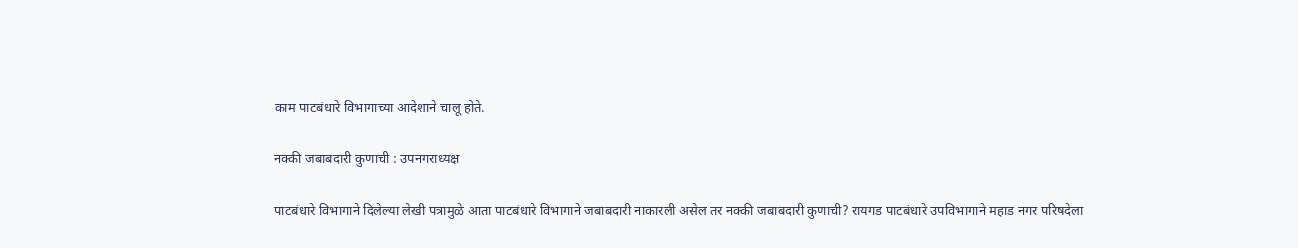काम पाटबंधारे विभागाच्या आदेशाने चालू होते.

नक्की जबाबदारी कुणाची : उपनगराध्यक्ष

पाटबंधारे विभागाने दिलेल्या लेखी पत्रामुळे आता पाटबंधारे विभागाने जबाबदारी नाकारली असेल तर नक्की जबाबदारी कुणाची? रायगड पाटबंधारे उपविभागाने महाड नगर परिषदेला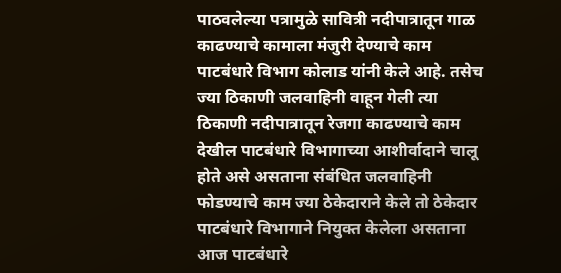पाठवलेल्या पत्रामुळे सावित्री नदीपात्रातून गाळ काढण्याचे कामाला मंजुरी देण्याचे काम पाटबंधारे विभाग कोलाड यांनी केले आहे. तसेच ज्या ठिकाणी जलवाहिनी वाहून गेली त्या ठिकाणी नदीपात्रातून रेजगा काढण्याचे काम देखील पाटबंधारे विभागाच्या आशीर्वादाने चालू होते असे असताना संबंधित जलवाहिनी फोडण्याचे काम ज्या ठेकेदाराने केले तो ठेकेदार पाटबंधारे विभागाने नियुक्त केलेला असताना आज पाटबंधारे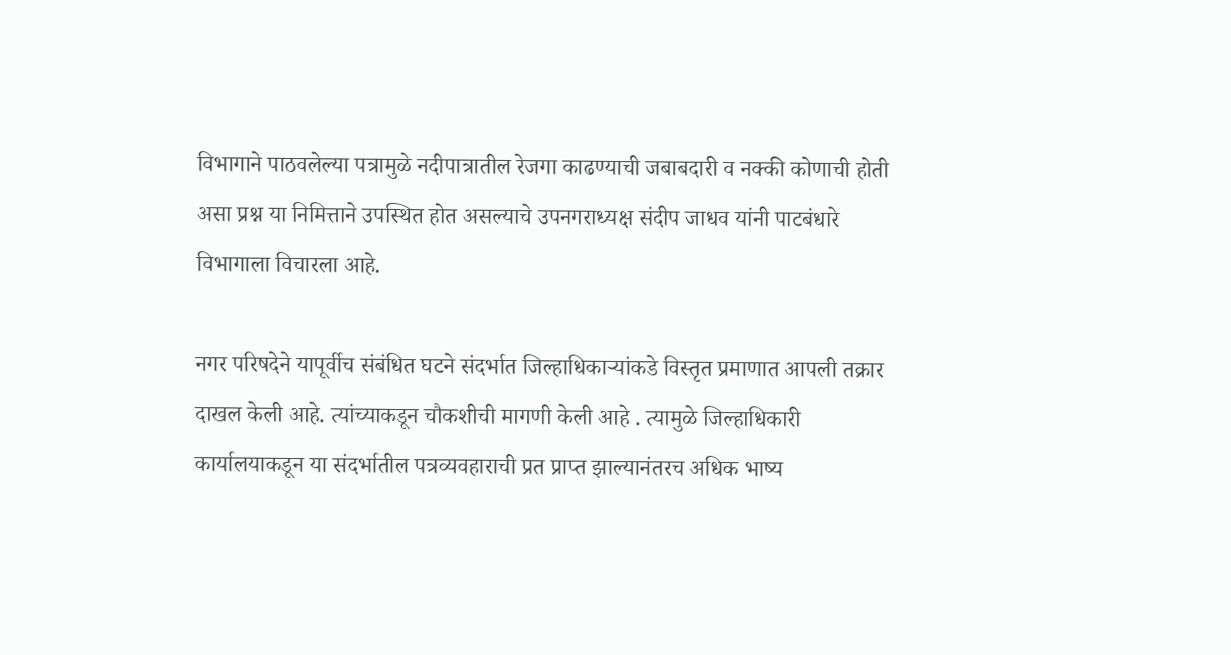विभागाने पाठवलेल्या पत्रामुळे नदीपात्रातील रेजगा काढण्याची जबाबदारी व नक्की कोणाची होती असा प्रश्न या निमित्ताने उपस्थित होत असल्याचे उपनगराध्यक्ष संदीप जाधव यांनी पाटबंधारे विभागाला विचारला आहे.

नगर परिषदेने यापूर्वीच संबंधित घटने संदर्भात जिल्हाधिकाऱ्यांकडे विस्तृत प्रमाणात आपली तक्रार दाखल केली आहे. त्यांच्याकडून चौकशीची मागणी केली आहे . त्यामुळे जिल्हाधिकारी कार्यालयाकडून या संदर्भातील पत्रव्यवहाराची प्रत प्राप्त झाल्यानंतरच अधिक भाष्य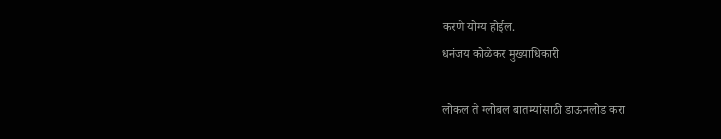करणे योग्य होईल.
धनंजय कोळेकर मुख्याधिकारी

लोकल ते ग्लोबल बातम्यांसाठी डाऊनलोड करा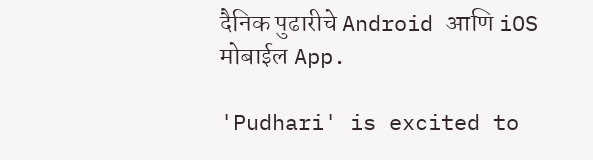दैनिक पुढारीचे Android आणि iOS मोबाईल App.

'Pudhari' is excited to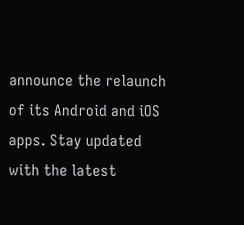announce the relaunch of its Android and iOS apps. Stay updated with the latest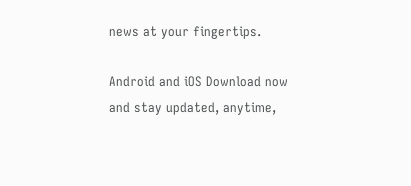news at your fingertips.

Android and iOS Download now and stay updated, anytime,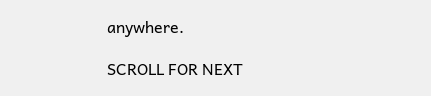anywhere.

SCROLL FOR NEXT